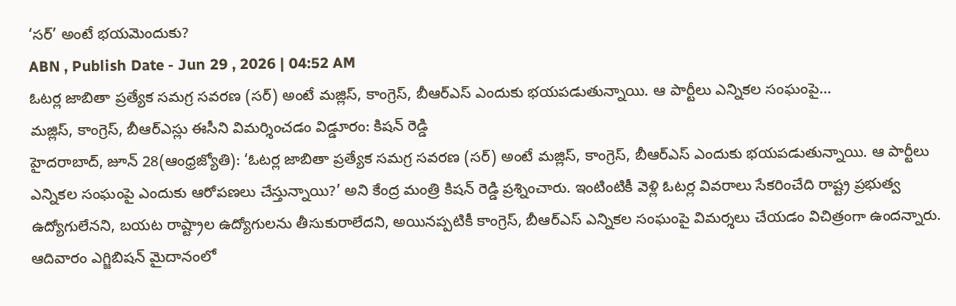‘సర్’ అంటే భయమెందుకు?
ABN , Publish Date - Jun 29 , 2026 | 04:52 AM
ఓటర్ల జాబితా ప్రత్యేక సమగ్ర సవరణ (సర్) అంటే మజ్లిస్, కాంగ్రెస్, బీఆర్ఎస్ ఎందుకు భయపడుతున్నాయి. ఆ పార్టీలు ఎన్నికల సంఘంపై...
మజ్లిస్, కాంగ్రెస్, బీఆర్ఎస్లు ఈసీని విమర్శించడం విడ్డూరం: కిషన్ రెడ్డి
హైదరాబాద్, జూన్ 28(ఆంధ్రజ్యోతి): ‘ఓటర్ల జాబితా ప్రత్యేక సమగ్ర సవరణ (సర్) అంటే మజ్లిస్, కాంగ్రెస్, బీఆర్ఎస్ ఎందుకు భయపడుతున్నాయి. ఆ పార్టీలు ఎన్నికల సంఘంపై ఎందుకు ఆరోపణలు చేస్తున్నాయి?’ అని కేంద్ర మంత్రి కిషన్ రెడ్డి ప్రశ్నించారు. ఇంటింటికీ వెళ్లి ఓటర్ల వివరాలు సేకరించేది రాష్ట్ర ప్రభుత్వ ఉద్యోగులేనని, బయట రాష్ట్రాల ఉద్యోగులను తీసుకురాలేదని, అయినప్పటికీ కాంగ్రెస్, బీఆర్ఎస్ ఎన్నికల సంఘంపై విమర్శలు చేయడం విచిత్రంగా ఉందన్నారు. ఆదివారం ఎగ్జిబిషన్ మైదానంలో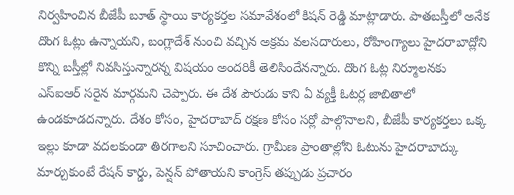నిర్వహించిన బీజేపీ బూత్ స్థాయి కార్యకర్తల సమావేశంలో కిషన్ రెడ్డి మాట్లాడారు. పాతబస్తీలో అనేక దొంగ ఓట్లు ఉన్నాయని, బంగ్లాదేశ్ నుంచి వచ్చిన అక్రమ వలసదారులు, రోహింగ్యాలు హైదరాబాద్లోని కొన్ని బస్తీల్లో నివసిస్తున్నారన్న విషయం అందరికీ తెలిసిందేనన్నారు. దొంగ ఓట్ల నిర్మూలనకు ఎస్ఐఆర్ సరైన మార్గమని చెప్పారు. ఈ దేశ పౌరుడు కాని ఏ వ్యక్తీ ఓటర్ల జాబితాలో ఉండకూడదన్నారు. దేశం కోసం, హైదరాబాద్ రక్షణ కోసం సర్లో పాల్గొనాలని, బీజేపీ కార్యకర్తలు ఒక్క ఇల్లు కూడా వదలకుండా తిరగాలని సూచించారు. గ్రామీణ ప్రాంతాల్లోని ఓటును హైదరాబాద్కు మార్చుకుంటే రేషన్ కార్డు, పెన్షన్ పోతాయని కాంగ్రెస్ తప్పుడు ప్రచారం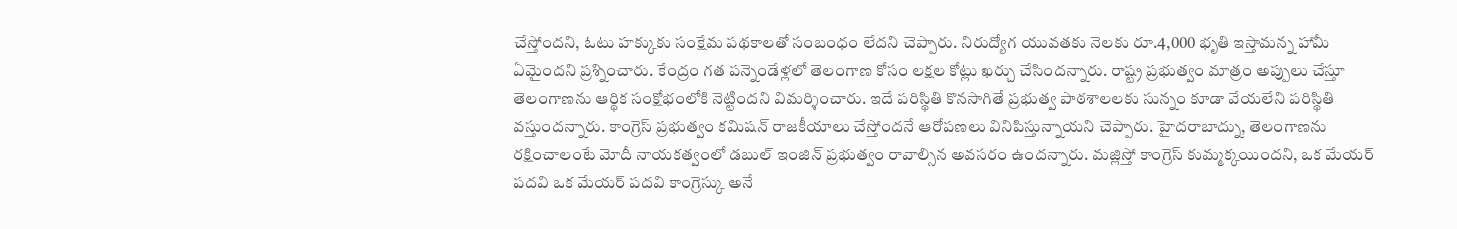చేస్తోందని, ఓటు హక్కుకు సంక్షేమ పథకాలతో సంబంధం లేదని చెప్పారు. నిరుద్యోగ యువతకు నెలకు రూ.4,000 భృతి ఇస్తామన్న హామీ ఏమైందని ప్రశ్నించారు. కేంద్రం గత పన్నెండేళ్లలో తెలంగాణ కోసం లక్షల కోట్లు ఖర్చు చేసిందన్నారు. రాష్ట్ర ప్రభుత్వం మాత్రం అప్పులు చేస్తూ తెలంగాణను ఆర్థిక సంక్షోభంలోకి నెట్టిందని విమర్శించారు. ఇదే పరిస్థితి కొనసాగితే ప్రభుత్వ పాఠశాలలకు సున్నం కూడా వేయలేని పరిస్థితి వస్తుందన్నారు. కాంగ్రెస్ ప్రభుత్వం కమిషన్ రాజకీయాలు చేస్తోందనే ఆరోపణలు వినిపిస్తున్నాయని చెప్పారు. హైదరాబాద్ను, తెలంగాణను రక్షించాలంటే మోదీ నాయకత్వంలో డబుల్ ఇంజిన్ ప్రభుత్వం రావాల్సిన అవసరం ఉందన్నారు. మజ్లిస్తో కాంగ్రెస్ కుమ్మక్కయిందని, ఒక మేయర్ పదవి ఒక మేయర్ పదవి కాంగ్రెస్కు అనే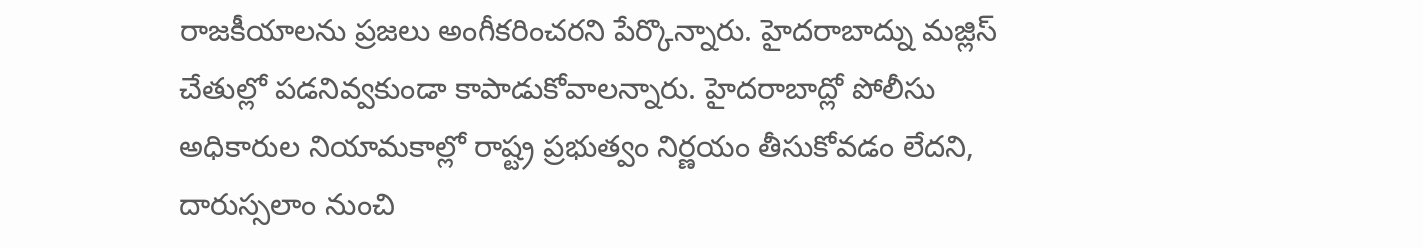రాజకీయాలను ప్రజలు అంగీకరించరని పేర్కొన్నారు. హైదరాబాద్ను మజ్లిస్ చేతుల్లో పడనివ్వకుండా కాపాడుకోవాలన్నారు. హైదరాబాద్లో పోలీసు అధికారుల నియామకాల్లో రాష్ట్ర ప్రభుత్వం నిర్ణయం తీసుకోవడం లేదని, దారుస్సలాం నుంచి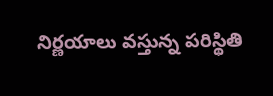నిర్ణయాలు వస్తున్న పరిస్థితి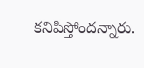కనిపిస్తోందన్నారు.